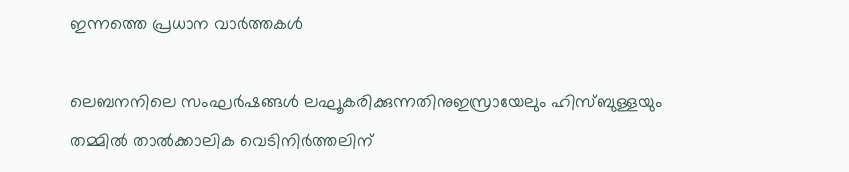ഇന്നത്തെ പ്രധാന വാർത്തകൾ

ലെബനനിലെ സംഘർഷങ്ങൾ ലഘൂകരിക്കുന്നതിനുഇസ്രായേലും ഹിസ്ബുള്ളയും തമ്മിൽ താൽക്കാലിക വെടിനിർത്തലിന്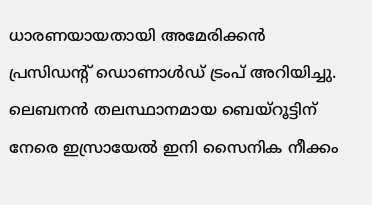ധാരണയായതായി അമേരിക്കൻ പ്രസിഡന്റ് ഡൊണാൾഡ് ട്രംപ് അറിയിച്ചു. ലെബനൻ തലസ്ഥാനമായ ബെയ്റൂട്ടിന് നേരെ ഇസ്രായേൽ ഇനി സൈനിക നീക്കം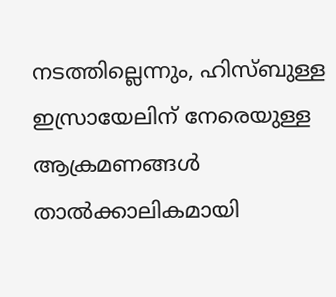നടത്തില്ലെന്നും, ഹിസ്ബുള്ള ഇസ്രായേലിന് നേരെയുള്ള ആക്രമണങ്ങൾ താൽക്കാലികമായി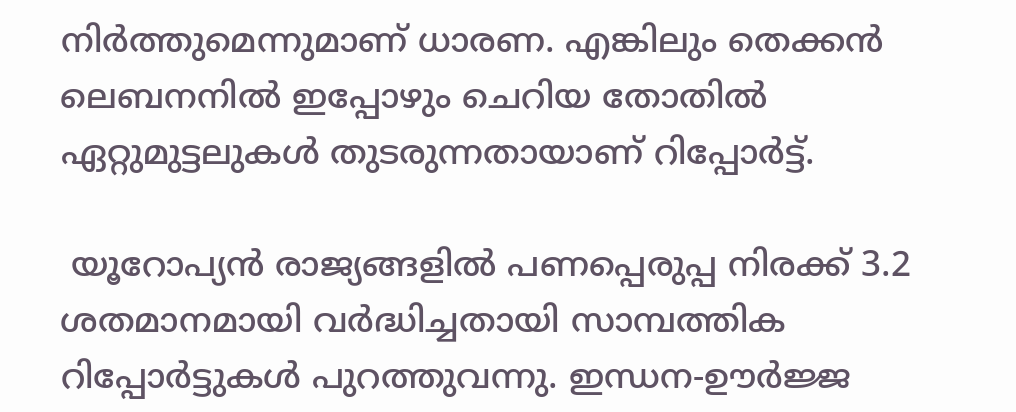നിർത്തുമെന്നുമാണ് ധാരണ. എങ്കിലും തെക്കൻ ലെബനനിൽ ഇപ്പോഴും ചെറിയ തോതിൽ ഏറ്റുമുട്ടലുകൾ തുടരുന്നതായാണ് റിപ്പോർട്ട്.

 യൂറോപ്യൻ രാജ്യങ്ങളിൽ പണപ്പെരുപ്പ നിരക്ക് 3.2 ശതമാനമായി വർദ്ധിച്ചതായി സാമ്പത്തിക റിപ്പോർട്ടുകൾ പുറത്തുവന്നു. ഇന്ധന-ഊർജ്ജ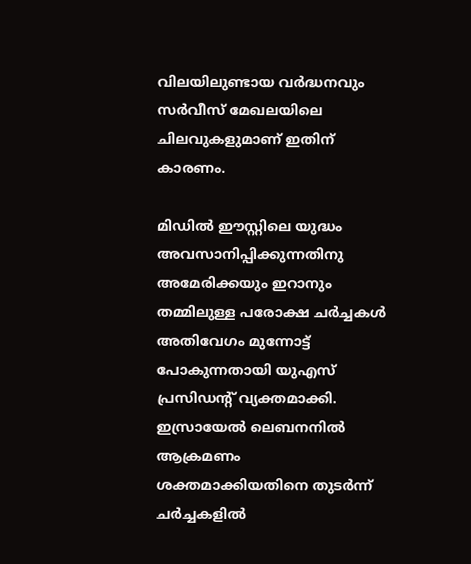വിലയിലുണ്ടായ വർദ്ധനവും സർവീസ് മേഖലയിലെ ചിലവുകളുമാണ് ഇതിന് കാരണം.

മിഡിൽ ഈസ്റ്റിലെ യുദ്ധം അവസാനിപ്പിക്കുന്നതിനു അമേരിക്കയും ഇറാനും തമ്മിലുള്ള പരോക്ഷ ചർച്ചകൾ അതിവേഗം മുന്നോട്ട് പോകുന്നതായി യുഎസ് പ്രസിഡന്റ് വ്യക്തമാക്കി.
ഇസ്രായേൽ ലെബനനിൽ ആക്രമണം ശക്തമാക്കിയതിനെ തുടർന്ന് ചർച്ചകളിൽ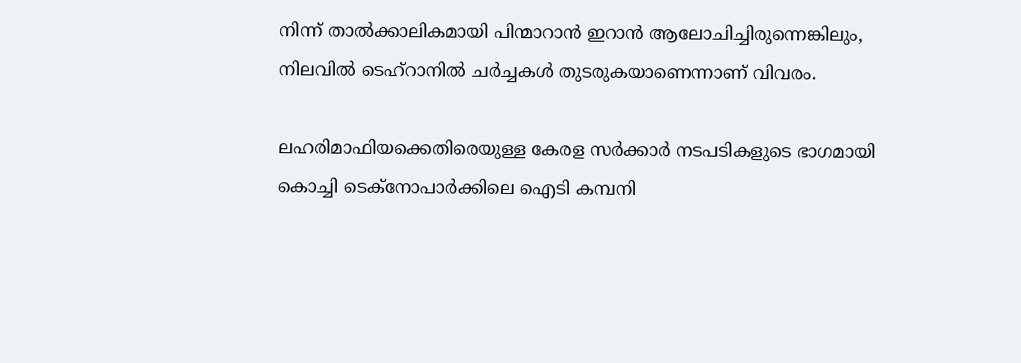നിന്ന് താൽക്കാലികമായി പിന്മാറാൻ ഇറാൻ ആലോചിച്ചിരുന്നെങ്കിലും, നിലവിൽ ടെഹ്‌റാനിൽ ചർച്ചകൾ തുടരുകയാണെന്നാണ് വിവരം.

ലഹരിമാഫിയക്കെതിരെയുള്ള കേരള സർക്കാർ നടപടികളുടെ ഭാഗമായി കൊച്ചി ടെക്നോപാർക്കിലെ ഐടി കമ്പനി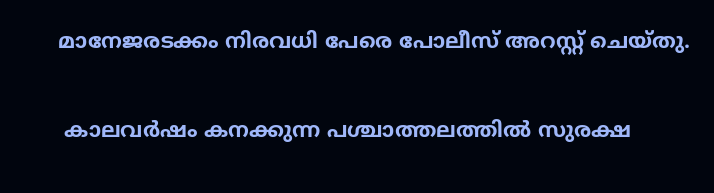മാനേജരടക്കം നിരവധി പേരെ പോലീസ് അറസ്റ്റ് ചെയ്തു.

 കാലവർഷം കനക്കുന്ന പശ്ചാത്തലത്തിൽ സുരക്ഷ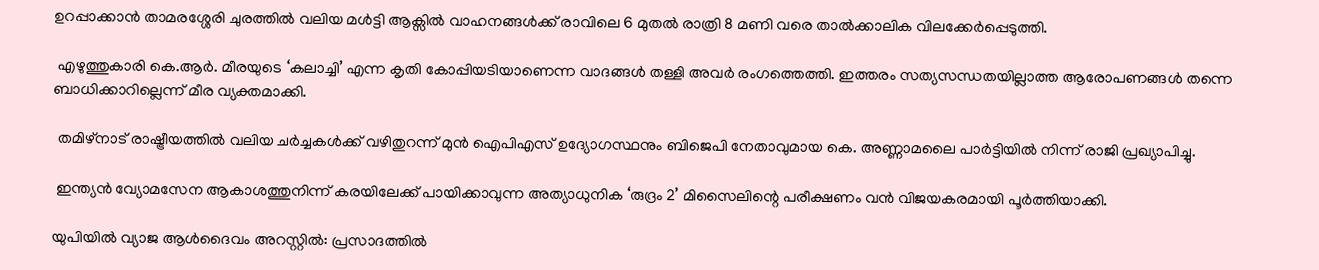ഉറപ്പാക്കാൻ താമരശ്ശേരി ചുരത്തിൽ വലിയ മൾട്ടി ആക്സിൽ വാഹനങ്ങൾക്ക് രാവിലെ 6 മുതൽ രാത്രി 8 മണി വരെ താൽക്കാലിക വിലക്കേർപ്പെടുത്തി.

 എഴുത്തുകാരി കെ.ആർ. മീരയുടെ ‘കലാച്ചി’ എന്ന കൃതി കോപ്പിയടിയാണെന്ന വാദങ്ങൾ തള്ളി അവർ രംഗത്തെത്തി. ഇത്തരം സത്യസന്ധതയില്ലാത്ത ആരോപണങ്ങൾ തന്നെ ബാധിക്കാറില്ലെന്ന് മീര വ്യക്തമാക്കി.

 തമിഴ്‌നാട് രാഷ്ട്രീയത്തിൽ വലിയ ചർച്ചകൾക്ക് വഴിതുറന്ന് മുൻ ഐപിഎസ് ഉദ്യോഗസ്ഥനും ബിജെപി നേതാവുമായ കെ. അണ്ണാമലൈ പാർട്ടിയിൽ നിന്ന് രാജി പ്രഖ്യാപിച്ചു.

 ഇന്ത്യൻ വ്യോമസേന ആകാശത്തുനിന്ന് കരയിലേക്ക് പായിക്കാവുന്ന അത്യാധുനിക ‘രുദ്രം 2’ മിസൈലിന്റെ പരീക്ഷണം വൻ വിജയകരമായി പൂർത്തിയാക്കി.

യുപിയിൽ വ്യാജ ആൾദൈവം അറസ്റ്റിൽ: പ്രസാദത്തിൽ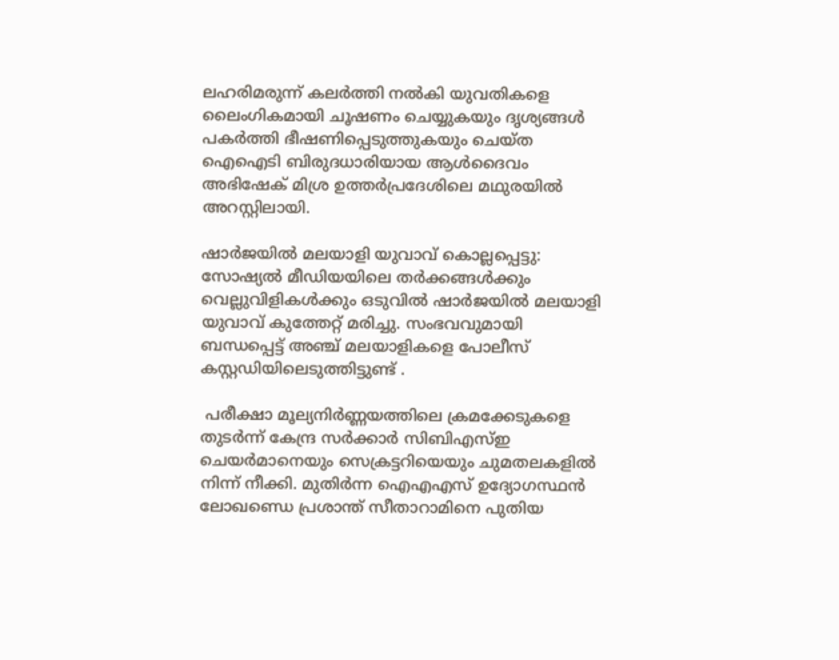ലഹരിമരുന്ന് കലർത്തി നൽകി യുവതികളെ ലൈംഗികമായി ചൂഷണം ചെയ്യുകയും ദൃശ്യങ്ങൾ പകർത്തി ഭീഷണിപ്പെടുത്തുകയും ചെയ്ത ഐഐടി ബിരുദധാരിയായ ആൾദൈവം അഭിഷേക് മിശ്ര ഉത്തർപ്രദേശിലെ മഥുരയിൽ അറസ്റ്റിലായി.

ഷാർജയിൽ മലയാളി യുവാവ് കൊല്ലപ്പെട്ടു: സോഷ്യൽ മീഡിയയിലെ തർക്കങ്ങൾക്കും വെല്ലുവിളികൾക്കും ഒടുവിൽ ഷാർജയിൽ മലയാളി യുവാവ് കുത്തേറ്റ് മരിച്ചു. സംഭവവുമായി ബന്ധപ്പെട്ട് അഞ്ച് മലയാളികളെ പോലീസ് കസ്റ്റഡിയിലെടുത്തിട്ടുണ്ട് .

 പരീക്ഷാ മൂല്യനിർണ്ണയത്തിലെ ക്രമക്കേടുകളെ തുടർന്ന് കേന്ദ്ര സർക്കാർ സിബിഎസ്ഇ ചെയർമാനെയും സെക്രട്ടറിയെയും ചുമതലകളിൽ നിന്ന് നീക്കി. മുതിർന്ന ഐഎഎസ് ഉദ്യോഗസ്ഥൻ ലോഖണ്ഡെ പ്രശാന്ത് സീതാറാമിനെ പുതിയ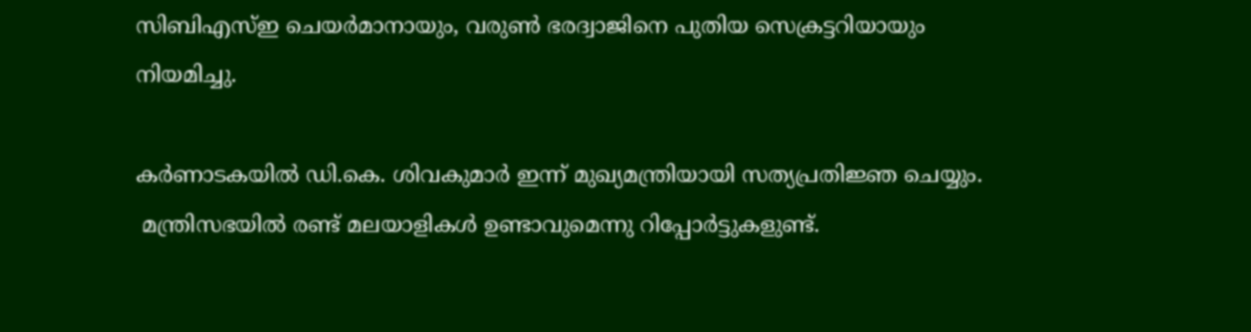സിബിഎസ്ഇ ചെയർമാനായും, വരുൺ ഭരദ്വാജിനെ പുതിയ സെക്രട്ടറിയായും
നിയമിച്ചു.

കർണാടകയിൽ ഡി.കെ. ശിവകുമാർ ഇന്ന് മുഖ്യമന്ത്രിയായി സത്യപ്രതിജ്ഞ ചെയ്യും.
 മന്ത്രിസഭയിൽ രണ്ട് മലയാളികൾ ഉണ്ടാവുമെന്നു റിപ്പോർട്ടുകളുണ്ട്.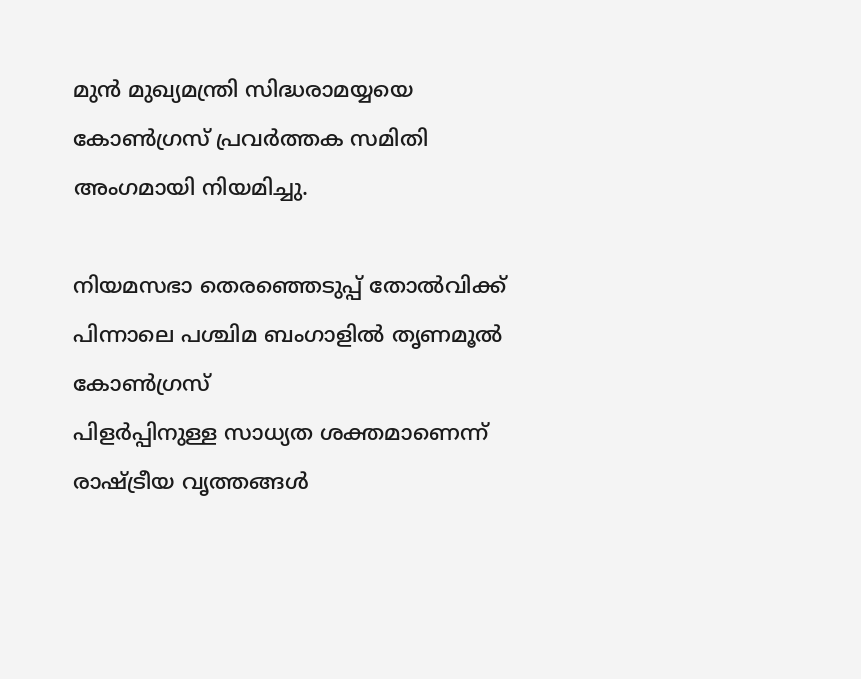മുൻ മുഖ്യമന്ത്രി സിദ്ധരാമയ്യയെ കോൺഗ്രസ് പ്രവർത്തക സമിതി അംഗമായി നിയമിച്ചു.

നിയമസഭാ തെരഞ്ഞെടുപ്പ് തോൽവിക്ക് പിന്നാലെ പശ്ചിമ ബംഗാളിൽ തൃണമൂൽ കോൺഗ്രസ്
പിളർപ്പിനുള്ള സാധ്യത ശക്തമാണെന്ന് രാഷ്ട്രീയ വൃത്തങ്ങൾ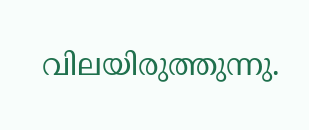വിലയിരുത്തുന്നു.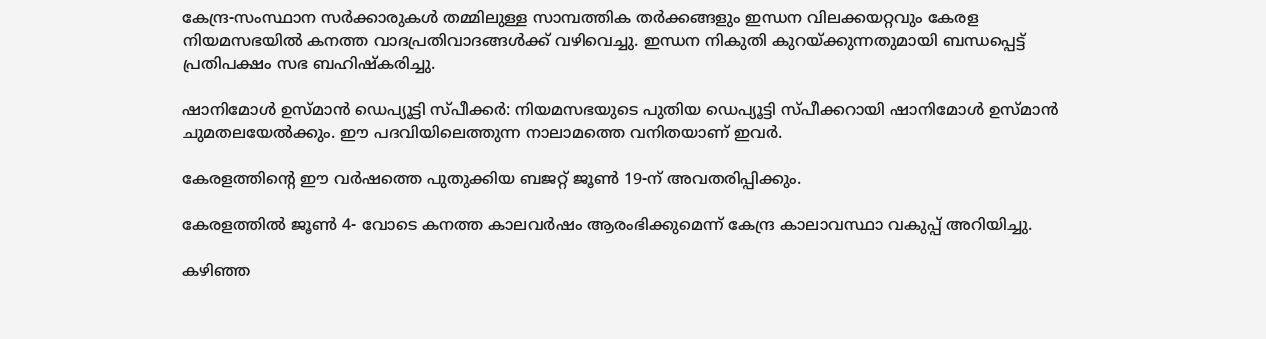കേന്ദ്ര-സംസ്ഥാന സർക്കാരുകൾ തമ്മിലുള്ള സാമ്പത്തിക തർക്കങ്ങളും ഇന്ധന വിലക്കയറ്റവും കേരള നിയമസഭയിൽ കനത്ത വാദപ്രതിവാദങ്ങൾക്ക് വഴിവെച്ചു. ഇന്ധന നികുതി കുറയ്ക്കുന്നതുമായി ബന്ധപ്പെട്ട് പ്രതിപക്ഷം സഭ ബഹിഷ്കരിച്ചു.

ഷാനിമോൾ ഉസ്മാൻ ഡെപ്യൂട്ടി സ്പീക്കർ: നിയമസഭയുടെ പുതിയ ഡെപ്യൂട്ടി സ്പീക്കറായി ഷാനിമോൾ ഉസ്മാൻ ചുമതലയേൽക്കും. ഈ പദവിയിലെത്തുന്ന നാലാമത്തെ വനിതയാണ് ഇവർ.

കേരളത്തിന്റെ ഈ വർഷത്തെ പുതുക്കിയ ബജറ്റ് ജൂൺ 19-ന് അവതരിപ്പിക്കും.

കേരളത്തിൽ ജൂൺ 4- വോടെ കനത്ത കാലവർഷം ആരംഭിക്കുമെന്ന് കേന്ദ്ര കാലാവസ്ഥാ വകുപ്പ് അറിയിച്ചു.

കഴിഞ്ഞ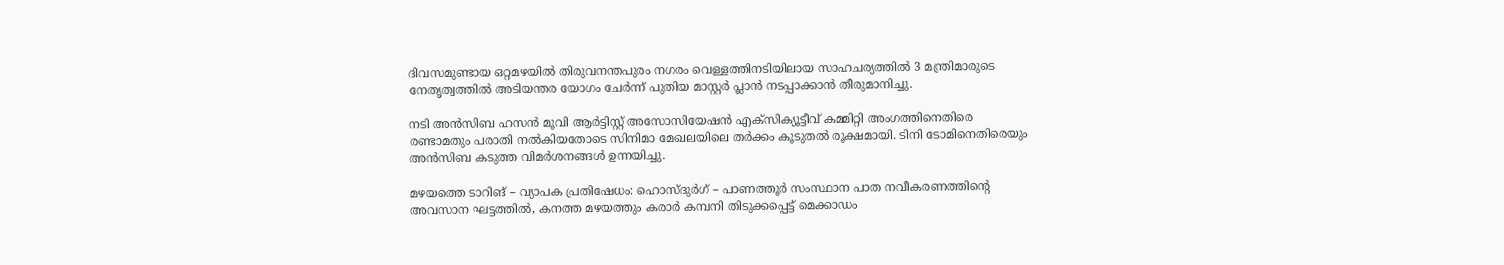ദിവസമുണ്ടായ ഒറ്റമഴയിൽ തിരുവനന്തപുരം നഗരം വെള്ളത്തിനടിയിലായ സാഹചര്യത്തിൽ 3 മന്ത്രിമാരുടെ നേതൃത്വത്തിൽ അടിയന്തര യോഗം ചേർന്ന് പുതിയ മാസ്റ്റർ പ്ലാൻ നടപ്പാക്കാൻ തീരുമാനിച്ചു.

നടി അൻസിബ ഹസൻ മൂവി ആർട്ടിസ്റ്റ് അസോസിയേഷൻ എക്സിക്യൂട്ടീവ് കമ്മിറ്റി അംഗത്തിനെതിരെ രണ്ടാമതും പരാതി നൽകിയതോടെ സിനിമാ മേഖലയിലെ തർക്കം കൂടുതൽ രൂക്ഷമായി. ടിനി ടോമിനെതിരെയും അൻസിബ കടുത്ത വിമർശനങ്ങൾ ഉന്നയിച്ചു.

മഴയത്തെ ടാറിങ് – വ്യാപക പ്രതിഷേധം: ഹൊസ്ദുർഗ് – പാണത്തൂർ സംസ്ഥാന പാത നവീകരണത്തിന്റെ അവസാന ഘട്ടത്തിൽ, കനത്ത മഴയത്തും കരാർ കമ്പനി തിടുക്കപ്പെട്ട് മെക്കാഡം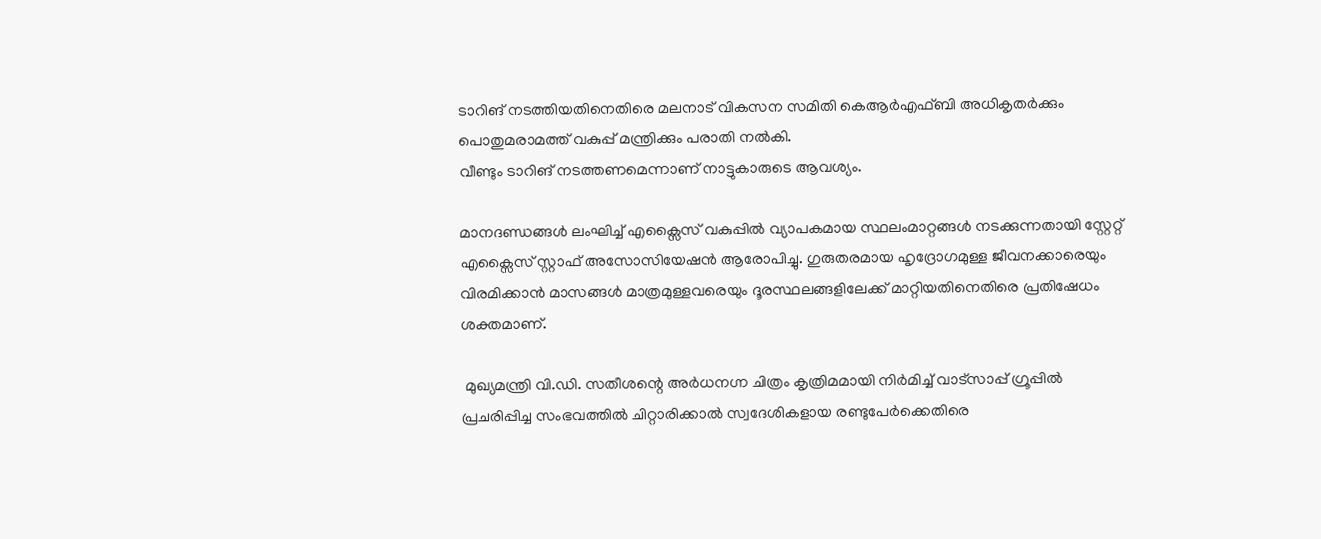ടാറിങ് നടത്തിയതിനെതിരെ മലനാട് വികസന സമിതി കെആർഎഫ്ബി അധികൃതർക്കും പൊതുമരാമത്ത് വകുപ്പ് മന്ത്രിക്കും പരാതി നൽകി.
വീണ്ടും ടാറിങ് നടത്തണമെന്നാണ് നാട്ടുകാരുടെ ആവശ്യം.

മാനദണ്ഡങ്ങൾ ലംഘിച്ച് എക്സൈസ് വകുപ്പിൽ വ്യാപകമായ സ്ഥലംമാറ്റങ്ങൾ നടക്കുന്നതായി സ്റ്റേറ്റ് എക്സൈസ് സ്റ്റാഫ് അസോസിയേഷൻ ആരോപിച്ചു. ഗുരുതരമായ ഹൃദ്രോഗമുള്ള ജീവനക്കാരെയും വിരമിക്കാൻ മാസങ്ങൾ മാത്രമുള്ളവരെയും ദൂരസ്ഥലങ്ങളിലേക്ക് മാറ്റിയതിനെതിരെ പ്രതിഷേധം ശക്തമാണ്.

 മുഖ്യമന്ത്രി വി.ഡി. സതീശന്റെ അർധനഗ്ന ചിത്രം കൃത്രിമമായി നിർമിച്ച് വാട്സാപ്പ് ഗ്രൂപ്പിൽ പ്രചരിപ്പിച്ച സംഭവത്തിൽ ചിറ്റാരിക്കാൽ സ്വദേശികളായ രണ്ടുപേർക്കെതിരെ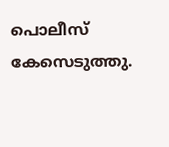പൊലീസ് കേസെടുത്തു.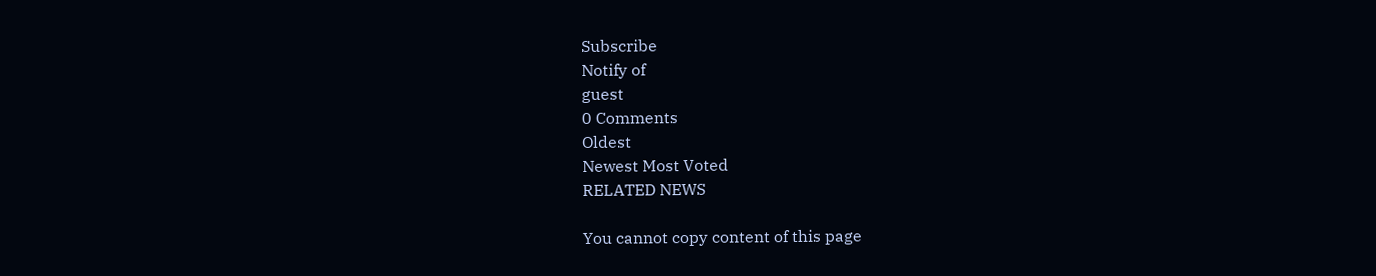Subscribe
Notify of
guest
0 Comments
Oldest
Newest Most Voted
RELATED NEWS

You cannot copy content of this page